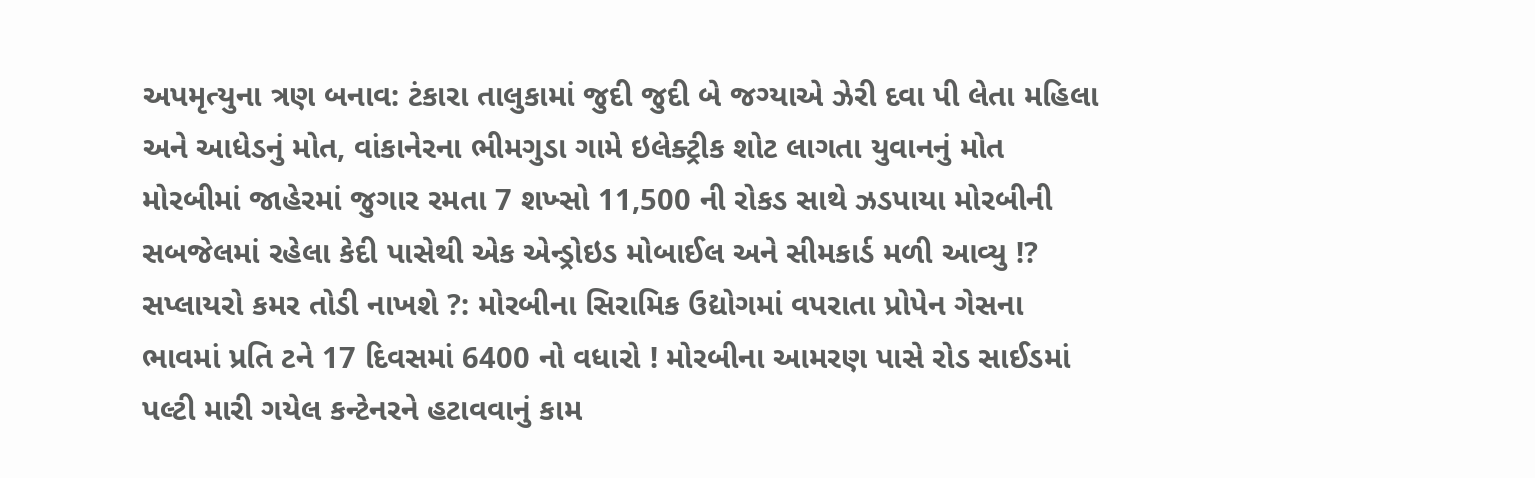અપમૃત્યુના ત્રણ બનાવ: ટંકારા તાલુકામાં જુદી જુદી બે જગ્યાએ ઝેરી દવા પી લેતા મહિલા અને આધેડનું મોત, વાંકાનેરના ભીમગુડા ગામે ઇલેક્ટ્રીક શોટ લાગતા યુવાનનું મોત મોરબીમાં જાહેરમાં જુગાર રમતા 7 શખ્સો 11,500 ની રોકડ સાથે ઝડપાયા મોરબીની સબજેલમાં રહેલા કેદી પાસેથી એક એન્ડ્રોઇડ મોબાઈલ અને સીમકાર્ડ મળી આવ્યુ !? સપ્લાયરો કમર તોડી નાખશે ?: મોરબીના સિરામિક ઉદ્યોગમાં વપરાતા પ્રોપેન ગેસના ભાવમાં પ્રતિ ટને 17 દિવસમાં 6400 નો વધારો ! મોરબીના આમરણ પાસે રોડ સાઈડમાં પલ્ટી મારી ગયેલ કન્ટેનરને હટાવવાનું કામ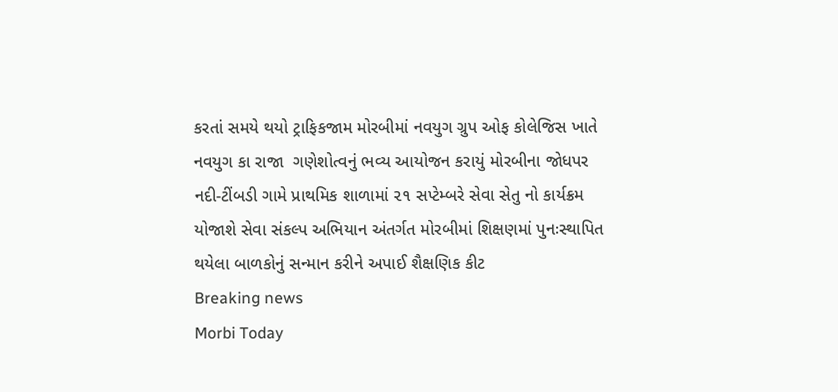કરતાં સમયે થયો ટ્રાફિકજામ મોરબીમાં નવયુગ ગ્રુપ ઓફ કોલેજિસ ખાતે નવયુગ કા રાજા  ગણેશોત્વનું ભવ્ય આયોજન કરાયું મોરબીના જોધપર નદી-ટીંબડી ગામે પ્રાથમિક શાળામાં ૨૧ સપ્ટેમ્બરે સેવા સેતુ નો કાર્યક્રમ યોજાશે સેવા સંકલ્પ અભિયાન અંતર્ગત મોરબીમાં શિક્ષણમાં પુનઃસ્થાપિત થયેલા બાળકોનું સન્માન કરીને અપાઈ શૈક્ષણિક કીટ
Breaking news
Morbi Today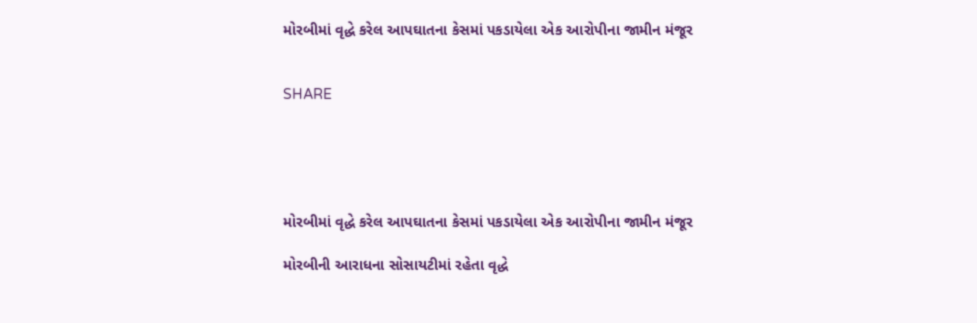મોરબીમાં વૃદ્ધે કરેલ આપઘાતના કેસમાં પકડાયેલા એક આરોપીના જામીન મંજૂર


SHARE





મોરબીમાં વૃદ્ધે કરેલ આપઘાતના કેસમાં પકડાયેલા એક આરોપીના જામીન મંજૂર

મોરબીની આરાધના સોસાયટીમાં રહેતા વૃદ્ધે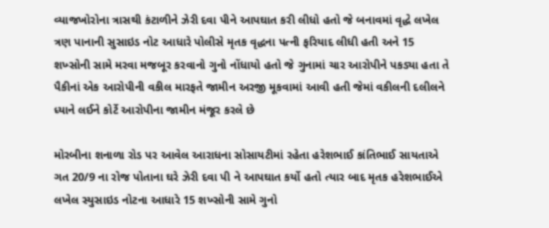વ્યાજખોરોના ત્રાસથી કંટાળીને ઝેરી દવા પીને આપઘાત કરી લીધો હતો જે બનાવમાં વૃદ્ધે લખેલ ત્રણ પાનાની સુસાઇડ નોટ આધારે પોલીસે મૃતક વૃદ્ધના પત્ની ફરિયાદ લીધી હતી અને 15 શખ્સોની સામે મરવા મજબૂર કરવાનો ગુનો નોંધાયો હતો જે ગુનામાં ચાર આરોપીને પકડ્યા હતા તે પૈકીનાં એક આરોપીની વકીલ મારફતે જામીન અરજી મૂકવામાં આવી હતી જેમાં વકીલની દલીલને ધ્યાને લઈને કોર્ટે આરોપીના જામીન મંજૂર કરલે છે

મોરબીના શનાળા રોડ પર આવેલ આરાધના સોસાયટીમાં રહેતા હરેશભાઈ કાંતિભાઈ સાયતાએ ગત 20/9 ના રોજ પોતાના ઘરે ઝેરી દવા પી ને આપઘાત કર્યો હતો ત્યાર બાદ મૃતક હરેશભાઈએ લખેલ સ્યુસાઇડ નોટના આધારે 15 શખ્સોની સામે ગુનો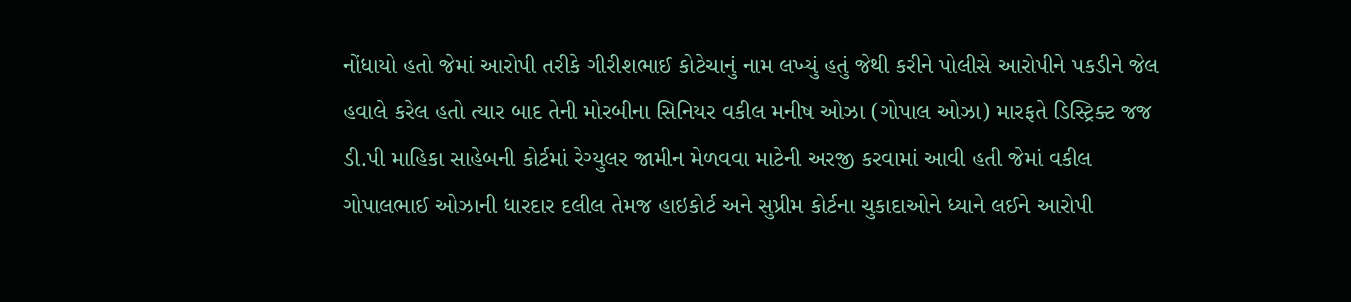નોંધાયો હતો જેમાં આરોપી તરીકે ગીરીશભાઈ કોટેચાનું નામ લખ્યું હતું જેથી કરીને પોલીસે આરોપીને પકડીને જેલ હવાલે કરેલ હતો ત્યાર બાદ તેની મોરબીના સિનિયર વકીલ મનીષ ઓઝા (ગોપાલ ઓઝા) મારફતે ડિસ્ટ્રિક્ટ જજ ડી.પી માહિકા સાહેબની કોર્ટમાં રેગ્યુલર જામીન મેળવવા માટેની અરજી કરવામાં આવી હતી જેમાં વકીલ ગોપાલભાઈ ઓઝાની ધારદાર દલીલ તેમજ હાઇકોર્ટ અને સુપ્રીમ કોર્ટના ચુકાદાઓને ધ્યાને લઈને આરોપી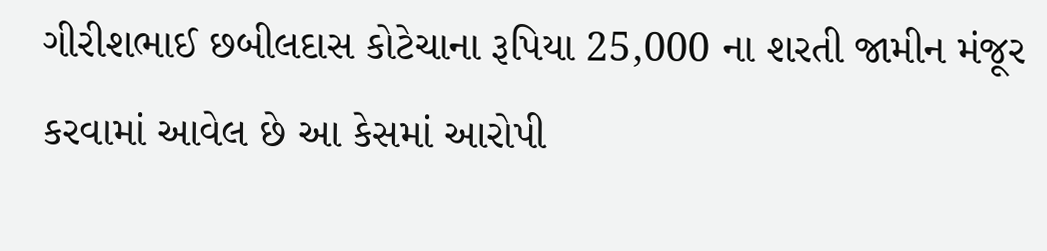ગીરીશભાઈ છબીલદાસ કોટેચાના રૂપિયા 25,000 ના શરતી જામીન મંજૂર કરવામાં આવેલ છે આ કેસમાં આરોપી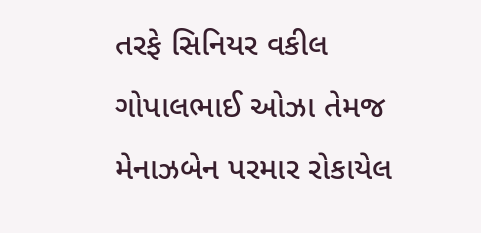તરફે સિનિયર વકીલ ગોપાલભાઈ ઓઝા તેમજ મેનાઝબેન પરમાર રોકાયેલ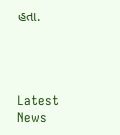હતા.




Latest News